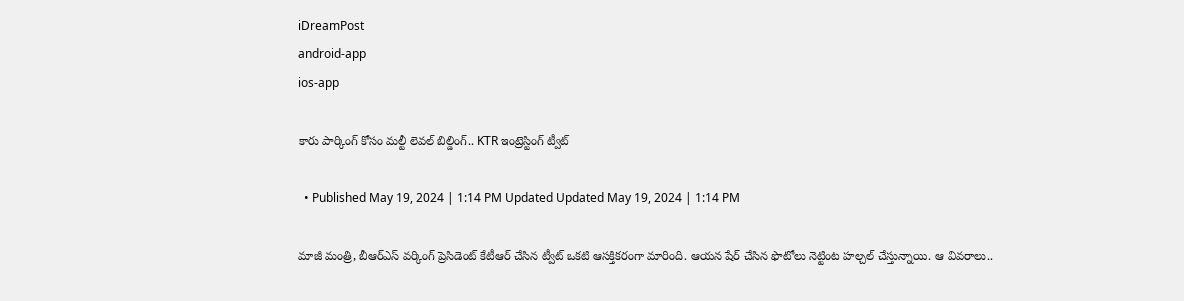iDreamPost
android-app
ios-app

కారు పార్కింగ్‌ కోసం మల్టీ లెవల్‌ బిల్డింగ్‌.. KTR ఇంట్రెస్టింగ్ ట్వీట్

  • Published May 19, 2024 | 1:14 PM Updated Updated May 19, 2024 | 1:14 PM

మాజీ మంత్రి, బీఆర్‌ఎస్‌ వర్కింగ్‌ ప్రెసిడెంట్‌ కేటీఆర్‌ చేసిన ట్వీట్‌ ఒకటి ఆసక్తికరంగా మారింది. ఆయన షేర్‌ చేసిన ఫొటోలు నెట్టింట హల్చల్‌ చేస్తున్నాయి. ఆ వివరాలు..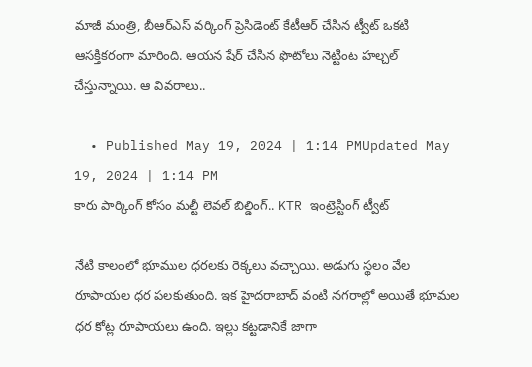మాజీ మంత్రి, బీఆర్‌ఎస్‌ వర్కింగ్‌ ప్రెసిడెంట్‌ కేటీఆర్‌ చేసిన ట్వీట్‌ ఒకటి ఆసక్తికరంగా మారింది. ఆయన షేర్‌ చేసిన ఫొటోలు నెట్టింట హల్చల్‌ చేస్తున్నాయి. ఆ వివరాలు..

  • Published May 19, 2024 | 1:14 PMUpdated May 19, 2024 | 1:14 PM
కారు పార్కింగ్‌ కోసం మల్టీ లెవల్‌ బిల్డింగ్‌.. KTR ఇంట్రెస్టింగ్ ట్వీట్

నేటి కాలంలో భూముల ధరలకు రెక్కలు వచ్చాయి. అడుగు స్థలం వేల రూపాయల ధర పలకుతుంది. ఇక హైదరాబాద్‌ వంటి నగరాల్లో అయితే భూమల ధర కోట్ల రూపాయలు ఉంది. ఇల్లు కట్టడానికే జాగా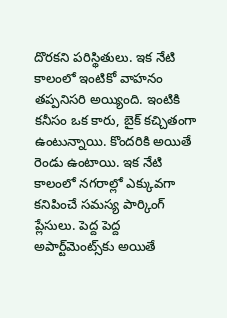దొరకని పరిస్థితులు. ఇక నేటి కాలంలో ఇంటికో వాహనం తప్పనిసరి అయ్యింది. ఇంటికి కనీసం ఒక కారు, బైక్‌ కచ్చితంగా ఉంటున్నాయి. కొందరికి అయితే రెండు ఉంటాయి. ఇక నేటి కాలంలో నగరాల్లో ఎక్కువగా కనిపించే సమస్య పార్కింగ్‌ ప్లేసులు. పెద్ద పెద్ద అపార్ట్‌మెంట్స్‌కు అయితే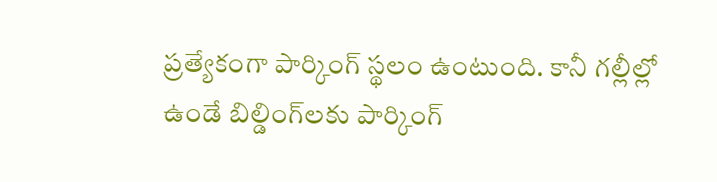ప్రత్యేకంగా పార్కింగ్‌ స్థలం ఉంటుంది. కానీ గల్లీల్లో ఉండే బిల్డింగ్‌లకు పార్కింగ్‌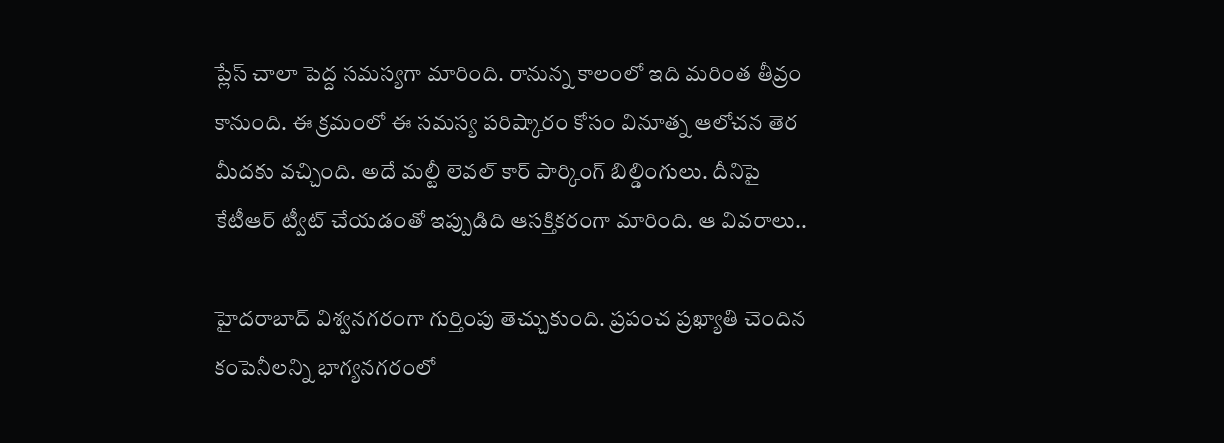ప్లేస్‌ చాలా పెద్ద సమస్యగా మారింది. రానున్న కాలంలో ఇది మరింత తీవ్రం కానుంది. ఈ క్రమంలో ఈ సమస్య పరిష్కారం కోసం వినూత్న ఆలోచన తెర మీదకు వచ్చింది. అదే మల్టీ లెవల్‌ కార్‌ పార్కింగ్‌ బిల్డింగులు. దీనిపై కేటీఆర్‌ ట్వీట్‌ చేయడంతో ఇప్పుడిది ఆసక్తికరంగా మారింది. ఆ వివరాలు..

హైదరాబాద్‌ విశ్వనగరంగా గుర్తింపు తెచ్చుకుంది. ప్రపంచ ప్రఖ్యాతి చెందిన కంపెనీలన్ని భాగ్యనగరంలో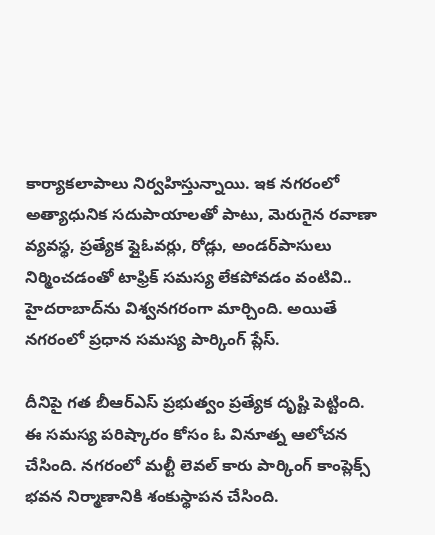కార్యాకలాపాలు నిర్వహిస్తున్నాయి. ఇక నగరంలో అత్యాధునిక సదుపాయాలతో పాటు, మెరుగైన రవాణా వ్యవస్థ, ప్రత్యేక ఫ్లైఓవర్లు, రోడ్లు, అండర్‌పాసులు నిర్మించడంతో టాఫ్రిక్‌ సమస్య లేకపోవడం వంటివి.. హైదరాబాద్‌ను విశ్వనగరంగా మార్చింది. అయితే నగరంలో ప్రధాన సమస్య పార్కింగ్‌ ప్లేస్‌.

దీనిపై గత బీఆర్‌ఎస్‌ ప్రభుత్వం ప్రత్యేక దృష్టి పెట్టింది. ఈ సమస్య పరిష్కారం కోసం ఓ వినూత్న ఆలోచన చేసింది. నగరంలో మల్టీ లెవల్‌ కారు పార్కింగ్‌ కాంప్లెక్స్‌ భవన నిర్మాణానికి శంకుస్థాపన చేసింది.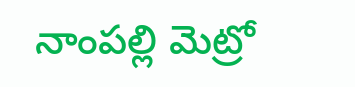నాంపల్లి మెట్రో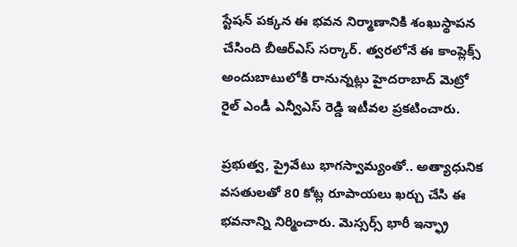స్టేషన్‌ పక్కన ఈ భవన నిర్మాణానికి శంఖుస్థాపన చేసింది బీఆర్‌ఎస్‌ సర్కార్‌. త్వరలోనే ఈ కాంప్లెక్స్ అందుబాటులోకి రానున్నట్లు హైదరాబాద్ మెట్రో రైల్ ఎండీ ఎన్వీఎస్ రెడ్డి ఇటీవల ప్రకటించారు.

ప్రభుత్వ, ప్రైవేటు భాగస్వామ్యంతో.. అత్యాధునిక వసతులతో 80 కోట్ల రూపాయలు ఖర్చు చేసి ఈ భవనాన్ని నిర్మించారు. మెస్సర్స్‌ భారీ ఇన్ఫ్రా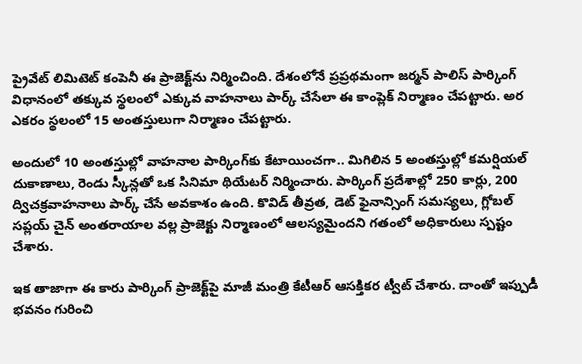ప్రైవేట్‌ లిమిటెట్‌ కంపెనీ ఈ ప్రాజెక్ట్‌ను నిర్మించింది. దేశంలోనే ప్రప్రథమంగా జర్మన్ పాలిస్ పార్కింగ్ విధానంలో తక్కువ స్థలంలో ఎక్కువ వాహనాలు పార్క్‌ చేసేలా ఈ కాంప్లెక్‌ నిర్మాణం చేపట్టారు. అర ఎకరం స్థలంలో 15 అంతస్తులుగా నిర్మాణం చేపట్టారు.

అందులో 10 అంతస్తుల్లో వాహనాల పార్కింగ్‌కు కేటాయించగా.. మిగిలిన 5 అంతస్తుల్లో కమర్షియల్ దుకాణాలు, రెండు స్కీన్లతో ఒక సినిమా థియేటర్ నిర్మించారు. పార్కింగ్ ప్రదేశాల్లో 250 కార్లు, 200 ద్విచక్రవాహనాలు పార్క్ చేసే అవకాశం ఉంది. కొవిడ్ తీవ్రత, డెట్ ఫైనాన్సింగ్ సమస్యలు, గ్లోబల్ సప్లయ్ చైన్ అంతరాయాల వల్ల ప్రాజెక్టు నిర్మాణంలో ఆలస్యమైందని గతంలో అధికారులు స్పష్టం చేశారు.

ఇక తాజాగా ఈ కారు పార్కింగ్‌ ప్రాజెక్ట్‌పై మాజీ మంత్రి కేటీఆర్‌ ఆసక్తికర ట్వీట్‌ చేశారు. దాంతో ఇప్పుడీ భవనం గురించి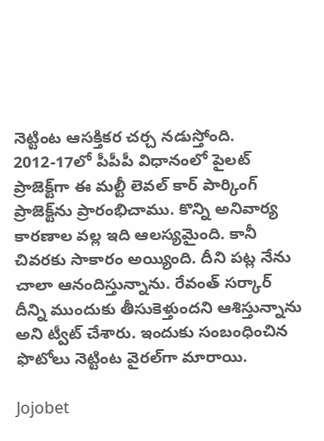నెట్టింట ఆసక్తికర చర్చ నడుస్తోంది. 2012-17లో పీపీపీ విధానంలో పైలట్‌ ప్రాజెక్ట్‌గా ఈ మల్టీ లెవల్‌ కార్‌ పార్కింగ్‌ ప్రాజెక్ట్‌ను ప్రారంభిచాము. కొన్ని అనివార్య కారణాల వల్ల ఇది ఆలస్యమైంది. కానీ చివరకు సాకారం అయ్యింది. దీని పట్ల నేను చాలా ఆనందిస్తున్నాను. రేవంత్‌ సర్కార్‌ దీన్ని ముందుకు తీసుకెళ్తుందని ఆశిస్తున్నాను అని ట్వీట్‌ చేశారు. ఇందుకు సంబంధించిన ఫొటోలు నెట్టింట వైరల్‌గా మారాయి.

Jojobet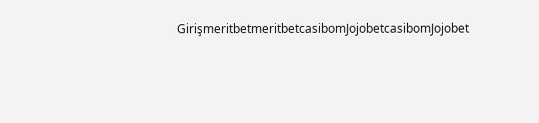GirişmeritbetmeritbetcasibomJojobetcasibomJojobet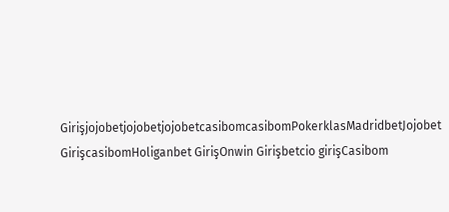GirişjojobetjojobetjojobetcasibomcasibomPokerklasMadridbetJojobet GirişcasibomHoliganbet GirişOnwin Girişbetcio girişCasibom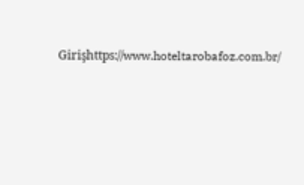Girişhttps://www.hoteltarobafoz.com.br/